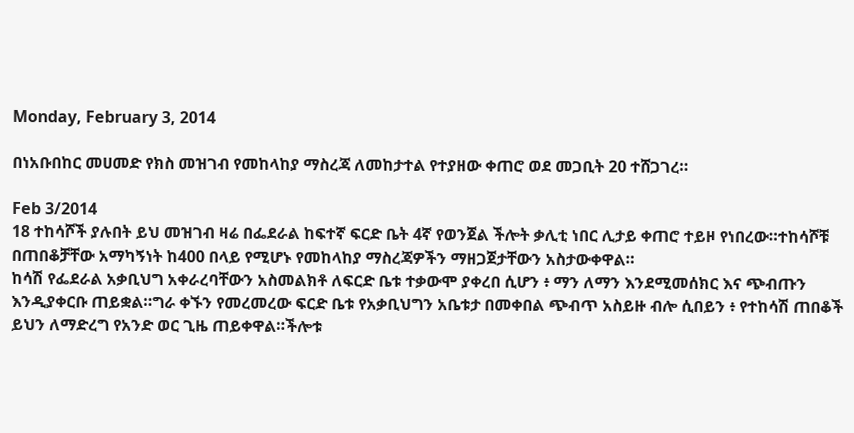Monday, February 3, 2014

በነአቡበከር መሀመድ የክስ መዝገብ የመከላከያ ማስረጃ ለመከታተል የተያዘው ቀጠሮ ወደ መጋቢት 20 ተሸጋገረ።

Feb 3/2014
18 ተከሳሾች ያሉበት ይህ መዝገብ ዛሬ በፌደራል ከፍተኛ ፍርድ ቤት 4ኛ የወንጀል ችሎት ቃሊቲ ነበር ሊታይ ቀጠሮ ተይዞ የነበረው።ተከሳሾቹ በጠበቆቻቸው አማካኝነት ከ400 በላይ የሚሆኑ የመከላከያ ማስረጃዎችን ማዘጋጀታቸውን አስታውቀዋል።
ከሳሽ የፌደራል አቃቢህግ አቀራረባቸውን አስመልክቶ ለፍርድ ቤቱ ተቃውሞ ያቀረበ ሲሆን ፥ ማን ለማን እንደሚመሰክር እና ጭብጡን እንዲያቀርቡ ጠይቋል።ግራ ቀኙን የመረመረው ፍርድ ቤቱ የአቃቢህግን አቤቱታ በመቀበል ጭብጥ አስይዙ ብሎ ሲበይን ፥ የተከሳሽ ጠበቆች ይህን ለማድረግ የአንድ ወር ጊዜ ጠይቀዋል።ችሎቱ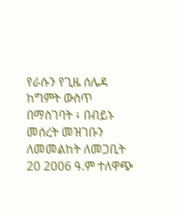የራሱን የጊዜ ሰሌዳ ከግምት ውስጥ በማስገባት ፥ በብይኑ መሰረት መዝገቡን ለመመልከት ለመጋቢት 20 2006 ዓ.ም ተለዋጭ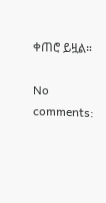ቀጠሮ ይዟል።

No comments: